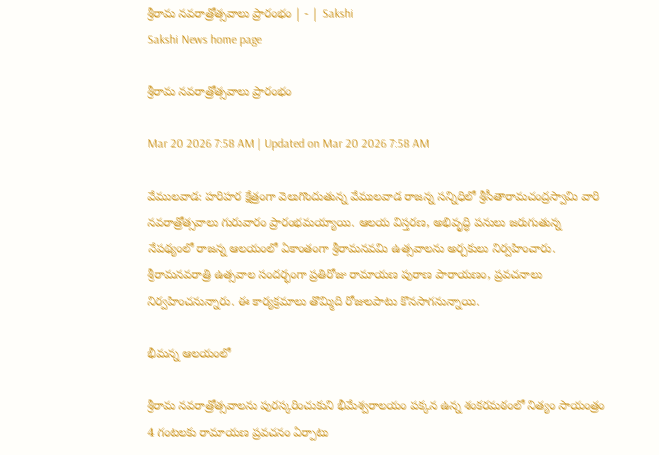శ్రీరామ నవరాత్రోత్సవాలు ప్రారంభం | - | Sakshi
Sakshi News home page

శ్రీరామ నవరాత్రోత్సవాలు ప్రారంభం

Mar 20 2026 7:58 AM | Updated on Mar 20 2026 7:58 AM

వేములవాడ: హరిహర క్షేత్రంగా వెలుగొందుతున్న వేములవాడ రాజన్న సన్నిధిలో శ్రీసీతారామచంద్రస్వామి వారి నవరాత్రోత్సవాలు గురువారం ప్రారంభమయ్యాయి. ఆలయ విస్తరణ, అభివృద్ధి పనులు జరుగుతున్న నేపథ్యంలో రాజన్న ఆలయంలో ఏకాంతంగా శ్రీరామనవమి ఉత్సవాలను అర్చకులు నిర్వహించారు. శ్రీరామనవరాత్రి ఉత్సవాల సందర్భంగా ప్రతిరోజు రామాయణ పురాణ పారాయణం, ప్రవచనాలు నిర్వహించనున్నారు. ఈ కార్యక్రమాలు తొమ్మిది రోజులపాటు కొనసాగనున్నాయి.

భీమన్న ఆలయంలో

శ్రీరామ నవరాత్రోత్సవాలను పురస్కరించుకుని భీమేశ్వరాలయం పక్కన ఉన్న శంకరమఠంలో నిత్యం సాయంత్రం 4 గంటలకు రామాయణ ప్రవచనం ఏర్పాటు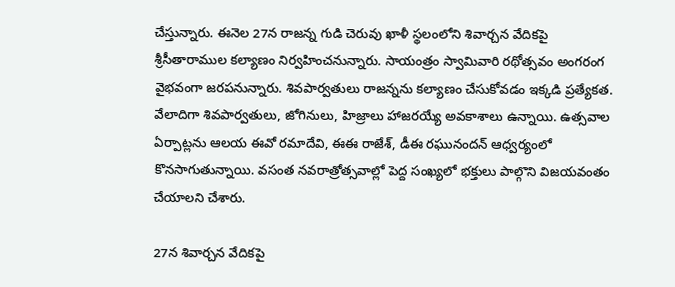చేస్తున్నారు. ఈనెల 27న రాజన్న గుడి చెరువు ఖాళీ స్థలంలోని శివార్చన వేదికపై శ్రీసీతారాముల కల్యాణం నిర్వహించనున్నారు. సాయంత్రం స్వామివారి రథోత్సవం అంగరంగ వైభవంగా జరపనున్నారు. శివపార్వతులు రాజన్నను కల్యాణం చేసుకోవడం ఇక్కడి ప్రత్యేకత. వేలాదిగా శివపార్వతులు, జోగినులు, హిజ్రాలు హాజరయ్యే అవకాశాలు ఉన్నాయి. ఉత్సవాల ఏర్పాట్లను ఆలయ ఈవో రమాదేవి, ఈఈ రాజేశ్‌, డీఈ రఘునందన్‌ ఆధ్వర్యంలో కొనసాగుతున్నాయి. వసంత నవరాత్రోత్సవాల్లో పెద్ద సంఖ్యలో భక్తులు పాల్గొని విజయవంతం చేయాలని చేశారు.

27న శివార్చన వేదికపై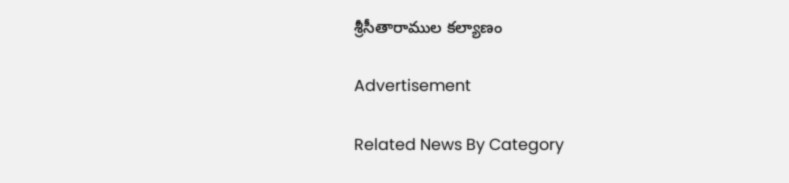శ్రీసీతారాముల కల్యాణం

Advertisement

Related News By Category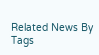Related News By Tags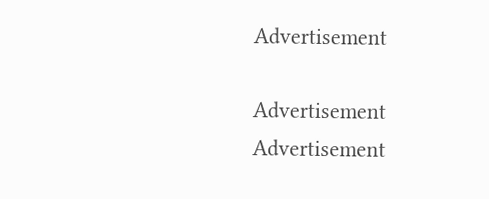Advertisement

Advertisement
Advertisement